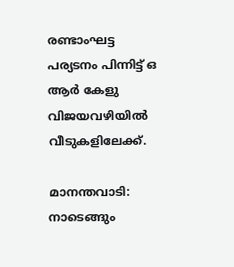രണ്ടാംഘട്ട പര്യടനം പിന്നിട്ട്‌ ഒ ആർ കേളു വിജയവഴിയിൽ വീടുകളിലേക്ക്‌.

മാനന്തവാടി: നാടെങ്ങും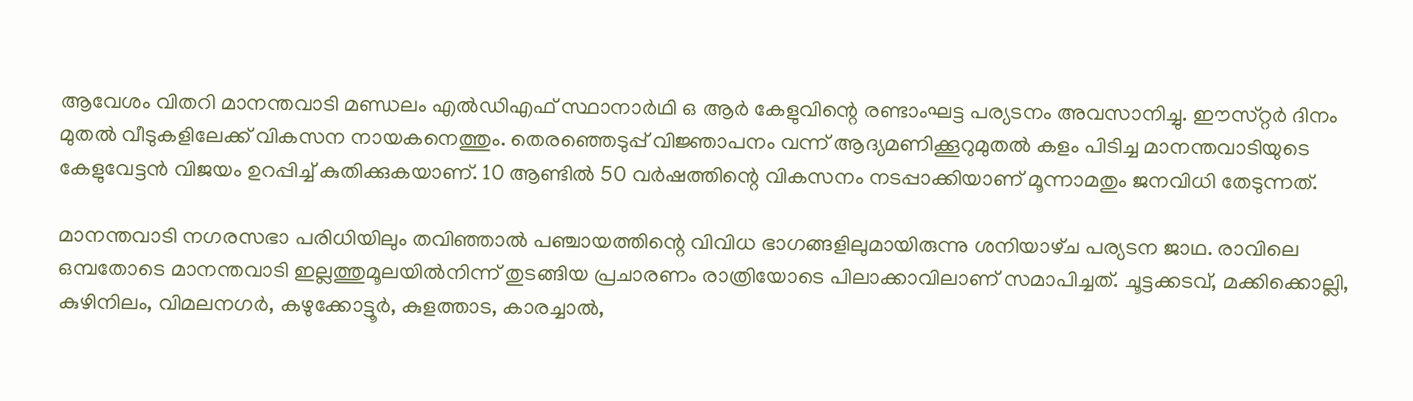ആവേശം വിതറി മാനന്തവാടി മണ്ഡലം എൽഡിഎഫ്‌ സ്ഥാനാർഥി ഒ ആർ കേളുവിന്റെ രണ്ടാംഘട്ട പര്യടനം അവസാനിച്ചു. ഇ‍ൗസ്‌റ്റർ ദിനം മുതൽ വീടുകളിലേക്ക്‌ വികസന നായകനെത്തും. തെരഞ്ഞെടുപ്പ്‌ വിജ്ഞാപനം വന്ന്‌ ആദ്യമണിക്കൂറുമുതൽ കളം പിടിച്ച മാനന്തവാടിയുടെ കേളുവേട്ടൻ വിജയം ഉറപ്പിച്ച്‌ കുതിക്കുകയാണ്‌. 10 ആണ്ടിൽ 50 വർഷത്തിന്റെ വികസനം നടപ്പാക്കിയാണ്‌ മൂന്നാമതും ജനവിധി തേടുന്നത്‌.

മാനന്തവാടി നഗരസഭാ പരിധിയിലും തവിഞ്ഞാൽ പഞ്ചായത്തിന്റെ വിവിധ ഭാഗങ്ങളിലുമായിരുന്നു ശനിയാഴ്‌ച പര്യടന ജാഥ. രാവിലെ ഒമ്പതോടെ മാനന്തവാടി ഇല്ലത്തുമൂലയിൽനിന്ന്‌ തുടങ്ങിയ പ്രചാരണം രാത്രിയോടെ പിലാക്കാവിലാണ് സമാപിച്ചത്. ചൂട്ടക്കടവ്, മക്കിക്കൊല്ലി, കുഴിനിലം, വിമലനഗർ, കഴുക്കോട്ടൂർ, കുളത്താട, കാരച്ചാൽ,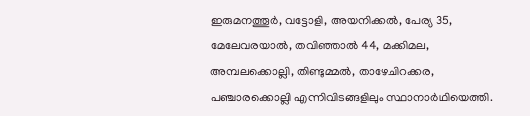ഇരുമനത്തൂർ, വട്ടോളി, അയനിക്കൽ, പേര്യ 35, മേലേവരയാൽ, തവിഞ്ഞാൽ 44, മക്കിമല, അമ്പലക്കൊല്ലി, തിണ്ടുമ്മൽ, താഴേചിറക്കര, പഞ്ചാരക്കൊല്ലി എന്നിവിടങ്ങളിലും സ്ഥാനാർഥിയെത്തി.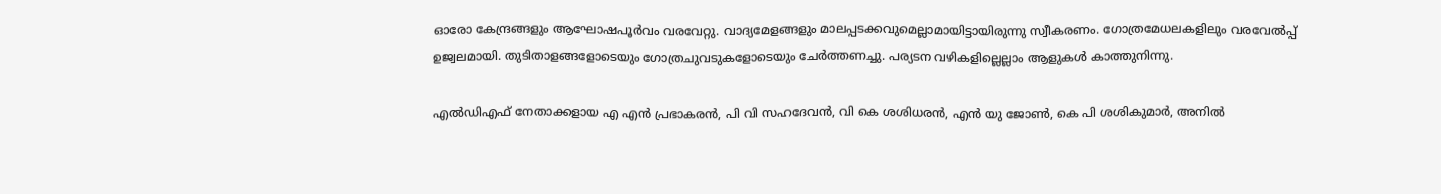ഓരോ കേന്ദ്രങ്ങളും ആഘോഷപൂർവം വരവേറ്റു. വാദ്യമേളങ്ങളും മാലപ്പടക്കവുമെല്ലാമായിട്ടായിരുന്നു സ്വീകരണം. ഗോത്രമേധലകളിലും വരവേൽപ്പ്‌ ഉജ്വലമായി. തുടിതാളങ്ങളോടെയും ഗോത്രചുവടുകളോടെയും ചേർത്തണച്ചു. പര്യടന വഴികളില്ലെല്ലാം ആളുകൾ കാത്തുനിന്നു.

എൽഡിഎഫ് നേതാക്കളായ എ എൻ പ്രഭാകരൻ, പി വി സഹദേവൻ, വി കെ ശശിധരൻ, എൻ യു ജോൺ, കെ പി ശശികുമാർ, അനിൽ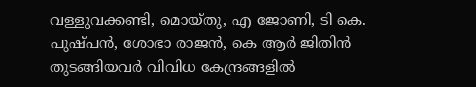വള്ളുവക്കണ്ടി, മൊയ്‌തു, എ ജോണി, ടി കെ. പുഷ്പൻ, ശോഭാ രാജൻ, കെ ആർ ജിതിൻ തുടങ്ങിയവർ വിവിധ കേന്ദ്രങ്ങളിൽ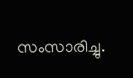സംസാരിച്ചു.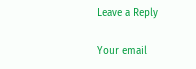Leave a Reply

Your email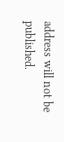address will not be published.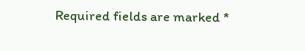Required fields are marked *